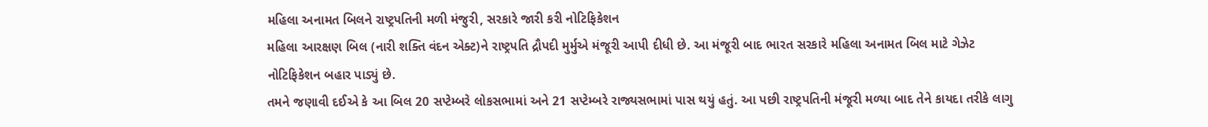મહિલા અનામત બિલને રાષ્ટ્રપતિની મળી મંજુરી, સરકારે જારી કરી નોટિફિકેશન
મહિલા આરક્ષણ બિલ (નારી શક્તિ વંદન એક્ટ)ને રાષ્ટ્રપતિ દ્રૌપદી મુર્મુએ મંજૂરી આપી દીધી છે. આ મંજૂરી બાદ ભારત સરકારે મહિલા અનામત બિલ માટે ગેઝેટ નોટિફિકેશન બહાર પાડ્યું છે.
તમને જણાવી દઈએ કે આ બિલ 20 સપ્ટેમ્બરે લોકસભામાં અને 21 સપ્ટેમ્બરે રાજ્યસભામાં પાસ થયું હતું. આ પછી રાષ્ટ્રપતિની મંજૂરી મળ્યા બાદ તેને કાયદા તરીકે લાગુ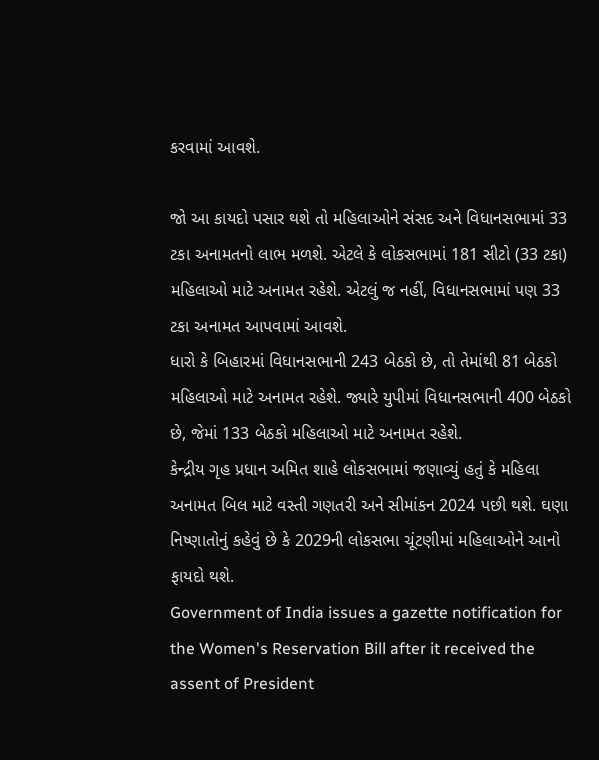કરવામાં આવશે.

જો આ કાયદો પસાર થશે તો મહિલાઓને સંસદ અને વિધાનસભામાં 33 ટકા અનામતનો લાભ મળશે. એટલે કે લોકસભામાં 181 સીટો (33 ટકા) મહિલાઓ માટે અનામત રહેશે. એટલું જ નહીં, વિધાનસભામાં પણ 33 ટકા અનામત આપવામાં આવશે.
ધારો કે બિહારમાં વિધાનસભાની 243 બેઠકો છે, તો તેમાંથી 81 બેઠકો મહિલાઓ માટે અનામત રહેશે. જ્યારે યુપીમાં વિધાનસભાની 400 બેઠકો છે, જેમાં 133 બેઠકો મહિલાઓ માટે અનામત રહેશે.
કેન્દ્રીય ગૃહ પ્રધાન અમિત શાહે લોકસભામાં જણાવ્યું હતું કે મહિલા અનામત બિલ માટે વસ્તી ગણતરી અને સીમાંકન 2024 પછી થશે. ઘણા નિષ્ણાતોનું કહેવું છે કે 2029ની લોકસભા ચૂંટણીમાં મહિલાઓને આનો ફાયદો થશે.
Government of India issues a gazette notification for the Women's Reservation Bill after it received the assent of President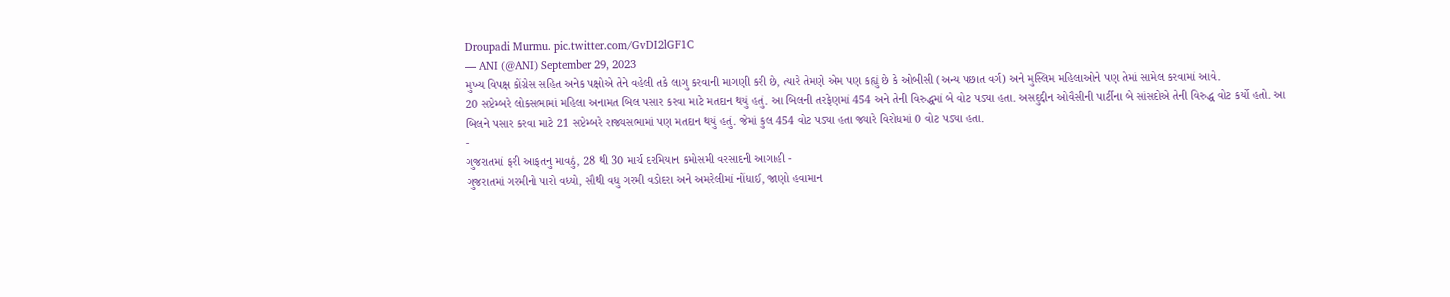Droupadi Murmu. pic.twitter.com/GvDI2lGF1C
— ANI (@ANI) September 29, 2023
મુખ્ય વિપક્ષ કોંગ્રેસ સહિત અનેક પક્ષોએ તેને વહેલી તકે લાગુ કરવાની માગણી કરી છે, ત્યારે તેમણે એમ પણ કહ્યું છે કે ઓબીસી (અન્ય પછાત વર્ગ) અને મુસ્લિમ મહિલાઓને પણ તેમાં સામેલ કરવામાં આવે.
20 સપ્ટેમ્બરે લોકસભામાં મહિલા અનામત બિલ પસાર કરવા માટે મતદાન થયું હતું. આ બિલની તરફેણમાં 454 અને તેની વિરુદ્ધમાં બે વોટ પડ્યા હતા. અસદુદ્દીન ઓવૈસીની પાર્ટીના બે સાંસદોએ તેની વિરુદ્ધ વોટ કર્યો હતો. આ બિલને પસાર કરવા માટે 21 સપ્ટેમ્બરે રાજ્યસભામાં પણ મતદાન થયું હતું. જેમાં કુલ 454 વોટ પડ્યા હતા જ્યારે વિરોધમાં 0 વોટ પડ્યા હતા.
-
ગુજરાતમાં ફરી આફતનુ માવઠું, 28 થી 30 માર્ચ દરમિયાન કમોસમી વરસાદની આગાહી -
ગુજરાતમાં ગરમીનો પારો વધ્યો, સૌથી વધુ ગરમી વડોદરા અને અમરેલીમાં નોંધાઈ, જાણો હવામાન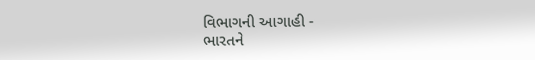વિભાગની આગાહી -
ભારતને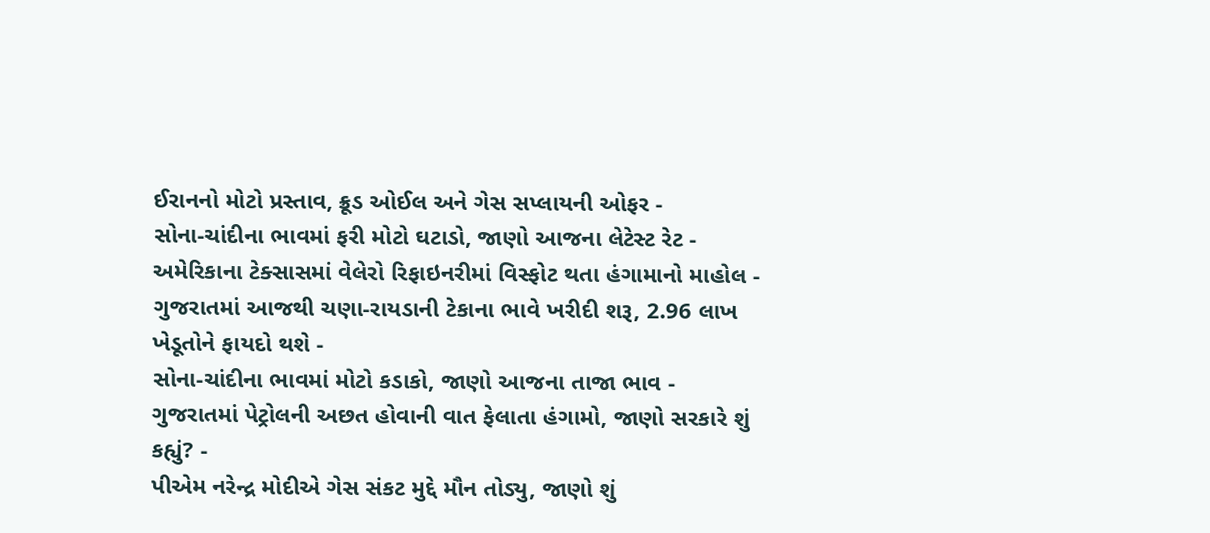ઈરાનનો મોટો પ્રસ્તાવ, ક્રૂડ ઓઈલ અને ગેસ સપ્લાયની ઓફર -
સોના-ચાંદીના ભાવમાં ફરી મોટો ઘટાડો, જાણો આજના લેટેસ્ટ રેટ -
અમેરિકાના ટેક્સાસમાં વેલેરો રિફાઇનરીમાં વિસ્ફોટ થતા હંગામાનો માહોલ -
ગુજરાતમાં આજથી ચણા-રાયડાની ટેકાના ભાવે ખરીદી શરૂ, 2.96 લાખ ખેડૂતોને ફાયદો થશે -
સોના-ચાંદીના ભાવમાં મોટો કડાકો, જાણો આજના તાજા ભાવ -
ગુજરાતમાં પેટ્રોલની અછત હોવાની વાત ફેલાતા હંગામો, જાણો સરકારે શું કહ્યું? -
પીએમ નરેન્દ્ર મોદીએ ગેસ સંકટ મુદ્દે મૌન તોડ્યુ, જાણો શું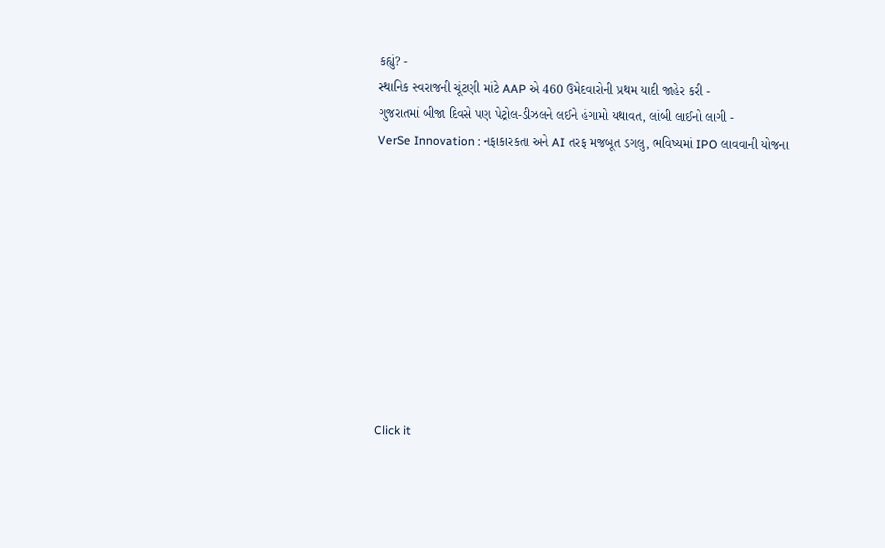કહ્યું? -
સ્થાનિક સ્વરાજની ચૂંટણી માંટે AAP એ 460 ઉમેદવારોની પ્રથમ યાદી જાહેર કરી -
ગુજરાતમાં બીજા દિવસે પણ પેટ્રોલ-ડીઝલને લઈને હંગામો યથાવત, લાંબી લાઈનો લાગી -
VerSe Innovation : નફાકારકતા અને AI તરફ મજબૂત ડગલુ, ભવિષ્યમાં IPO લાવવાની યોજના










Click it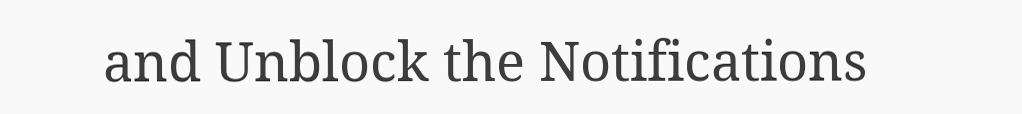and Unblock the Notifications